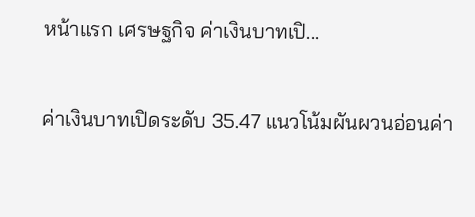หน้าแรก เศรษฐกิจ ค่าเงินบาทเปิ...

ค่าเงินบาทเปิดระดับ 35.47 แนวโน้มผันผวนอ่อนค่า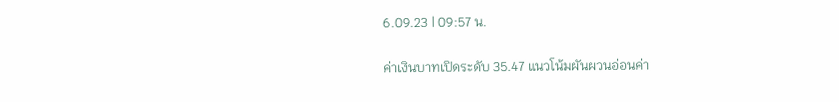6.09.23 | 09:57 น.

ค่าเงินบาทเปิดระดับ 35.47 แนวโน้มผันผวนอ่อนค่า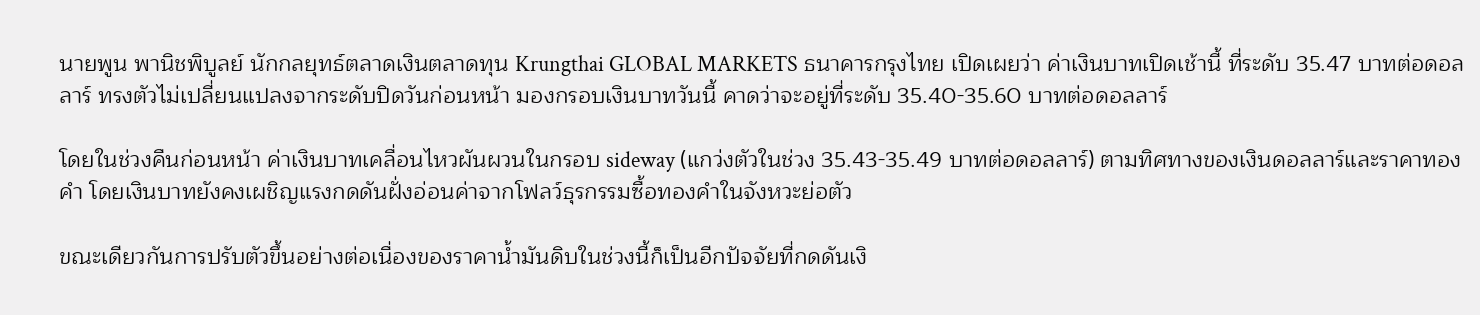นายพูน พานิชพิบูลย์ นักกลยุทธ์ตลาดเงินตลาดทุน Krungthai GLOBAL MARKETS ธนาคารกรุงไทย เปิดเผยว่า ค่าเงินบาทเปิดเช้านี้ ที่ระดับ 35.47 บาทต่อดอลลาร์ ทรงตัวไม่เปลี่ยนแปลงจากระดับปิดวันก่อนหน้า มองกรอบเงินบาทวันนี้ คาดว่าจะอยู่ที่ระดับ 35.40-35.60 บาทต่อดอลลาร์

โดยในช่วงคืนก่อนหน้า ค่าเงินบาทเคลื่อนไหวผันผวนในกรอบ sideway (แกว่งตัวในช่วง 35.43-35.49 บาทต่อดอลลาร์) ตามทิศทางของเงินดอลลาร์และราคาทองคำ โดยเงินบาทยังคงเผชิญแรงกดดันฝั่งอ่อนค่าจากโฟลว์ธุรกรรมซื้อทองคำในจังหวะย่อตัว

ขณะเดียวกันการปรับตัวขึ้นอย่างต่อเนื่องของราคาน้ำมันดิบในช่วงนี้ก็เป็นอีกปัจจัยที่กดดันเงิ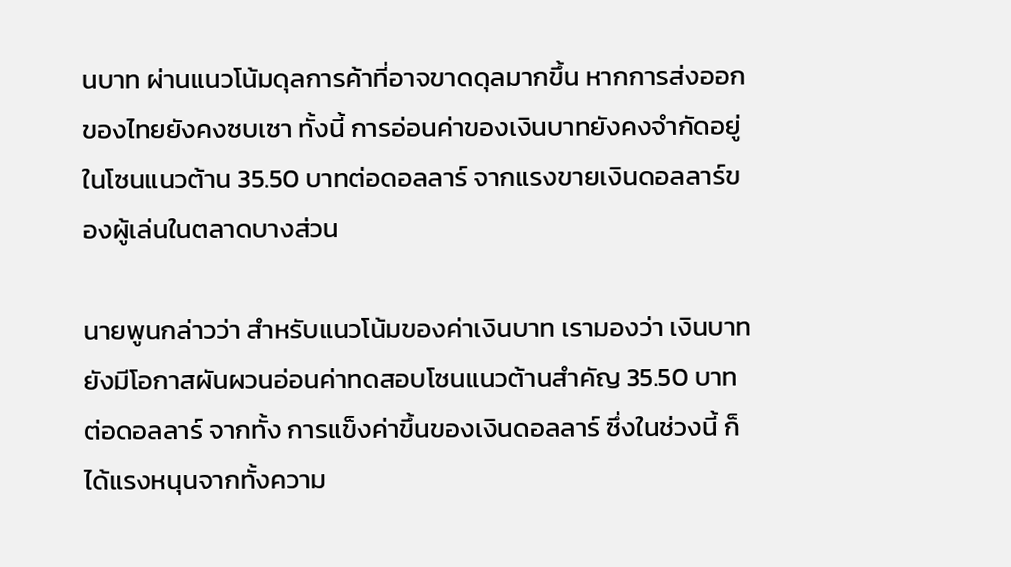นบาท ผ่านแนวโน้มดุลการค้าที่อาจขาดดุลมากขึ้น หากการส่งออกของไทยยังคงซบเซา ทั้งนี้ การอ่อนค่าของเงินบาทยังคงจำกัดอยู่ในโซนแนวต้าน 35.50 บาทต่อดอลลาร์ จากแรงขายเงินดอลลาร์ของผู้เล่นในตลาดบางส่วน

นายพูนกล่าวว่า สำหรับแนวโน้มของค่าเงินบาท เรามองว่า เงินบาทยังมีโอกาสผันผวนอ่อนค่าทดสอบโซนแนวต้านสำคัญ 35.50 บาทต่อดอลลาร์ จากทั้ง การแข็งค่าขึ้นของเงินดอลลาร์ ซึ่งในช่วงนี้ ก็ได้แรงหนุนจากทั้งความ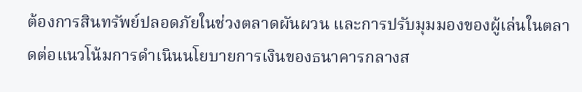ต้องการสินทรัพย์ปลอดภัยในช่วงตลาดผันผวน และการปรับมุมมองของผู้เล่นในตลาดต่อแนวโน้มการดำเนินนโยบายการเงินของธนาคารกลางส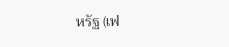หรัฐ (เฟ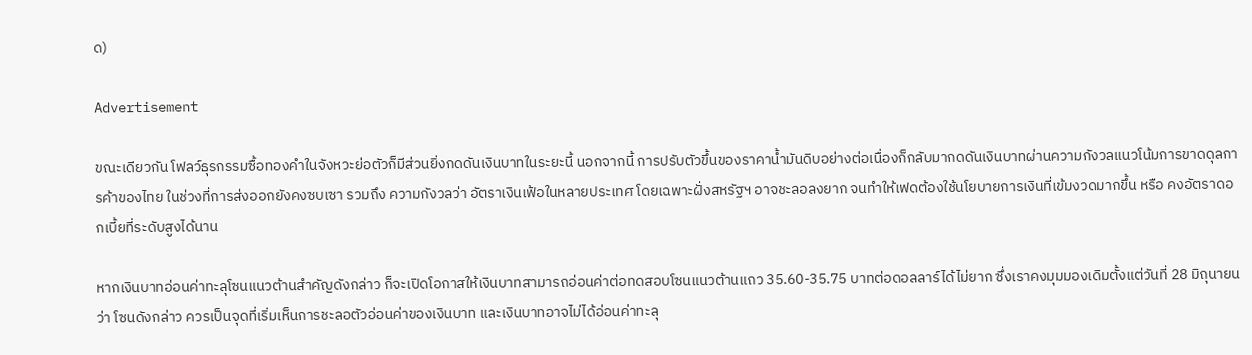ด)

Advertisement

ขณะเดียวกัน โฟลว์ธุรกรรมซื้อทองคำในจังหวะย่อตัวก็มีส่วนยิ่งกดดันเงินบาทในระยะนี้ นอกจากนี้ การปรับตัวขึ้นของราคาน้ำมันดิบอย่างต่อเนื่องก็กลับมากดดันเงินบาทผ่านความกังวลแนวโน้มการขาดดุลการค้าของไทย ในช่วงที่การส่งออกยังคงซบเซา รวมถึง ความกังวลว่า อัตราเงินเฟ้อในหลายประเทศ โดยเฉพาะฝั่งสหรัฐฯ อาจชะลอลงยาก จนทำให้เฟดต้องใช้นโยบายการเงินที่เข้มงวดมากขึ้น หรือ คงอัตราดอกเบี้ยที่ระดับสูงได้นาน

หากเงินบาทอ่อนค่าทะลุโซนแนวต้านสำคัญดังกล่าว ก็จะเปิดโอกาสให้เงินบาทสามารถอ่อนค่าต่อทดสอบโซนแนวต้านแถว 35.60-35.75 บาทต่อดอลลาร์ได้ไม่ยาก ซึ่งเราคงมุมมองเดิมตั้งแต่วันที่ 28 มิถุนายน ว่า โซนดังกล่าว ควรเป็นจุดที่เริ่มเห็นการชะลอตัวอ่อนค่าของเงินบาท และเงินบาทอาจไม่ได้อ่อนค่าทะลุ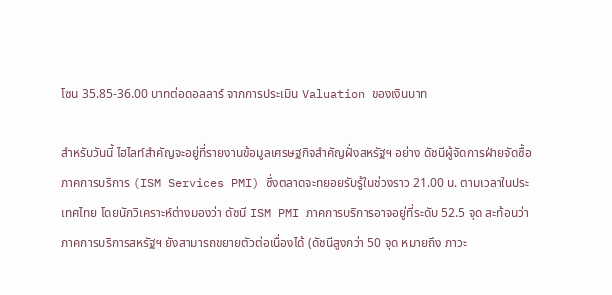โซน 35.85-36.00 บาทต่อดอลลาร์ จากการประเมิน Valuation ของเงินบาท

สำหรับวันนี้ ไฮไลท์สำคัญจะอยู่ที่รายงานข้อมูลเศรษฐกิจสำคัญฝั่งสหรัฐฯ อย่าง ดัชนีผู้จัดการฝ่ายจัดซื้อภาคการบริการ (ISM Services PMI) ซึ่งตลาดจะทยอยรับรู้ในช่วงราว 21.00 น. ตามเวลาในประเทศไทย โดยนักวิเคราะห์ต่างมองว่า ดัชนี ISM PMI ภาคการบริการอาจอยู่ที่ระดับ 52.5 จุด สะท้อนว่าภาคการบริการสหรัฐฯ ยังสามารถขยายตัวต่อเนื่องได้ (ดัชนีสูงกว่า 50 จุด หมายถึง ภาวะ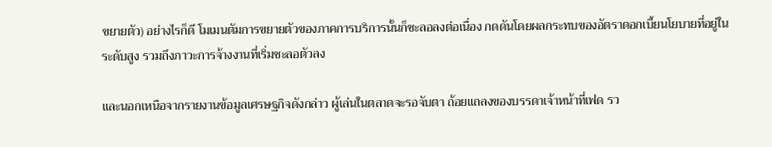ขยายตัว) อย่างไรก็ดี โมเมนตัมการขยายตัวของภาคการบริการนั้นก็ชะลอลงต่อเนื่อง กดดันโดยผลกระทบของอัตราดอกเบี้ยนโยบายที่อยู่ในระดับสูง รวมถึงภาวะการจ้างงานที่เริ่มชะลอตัวลง

และนอกเหนือจากรายงานข้อมูลเศรษฐกิจดังกล่าว ผู้เล่นในตลาดจะรอจับตา ถ้อยแถลงของบรรดาเจ้าหน้าที่เฟด รว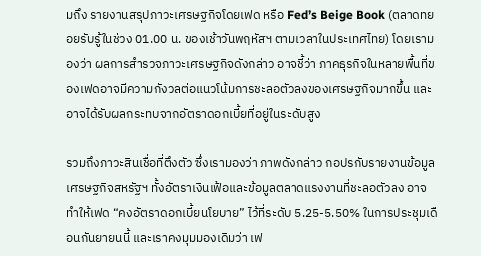มถึง รายงานสรุปภาวะเศรษฐกิจโดยเฟด หรือ Fed’s Beige Book (ตลาดทยอยรับรู้ในช่วง 01.00 น. ของเช้าวันพฤหัสฯ ตามเวลาในประเทศไทย) โดยเรามองว่า ผลการสำรวจภาวะเศรษฐกิจดังกล่าว อาจชี้ว่า ภาคธุรกิจในหลายพื้นที่ของเฟดอาจมีความกังวลต่อแนวโน้มการชะลอตัวลงของเศรษฐกิจมากขึ้น และอาจได้รับผลกระทบจากอัตราดอกเบี้ยที่อยู่ในระดับสูง

รวมถึงภาวะสินเชื่อที่ตึงตัว ซึ่งเรามองว่า ภาพดังกล่าว กอปรกับรายงานข้อมูลเศรษฐกิจสหรัฐฯ ทั้งอัตราเงินเฟ้อและข้อมูลตลาดแรงงานที่ชะลอตัวลง อาจทำให้เฟด “คงอัตราดอกเบี้ยนโยบาย” ไว้ที่ระดับ 5.25-5.50% ในการประชุมเดือนกันยายนนี้ และเราคงมุมมองเดิมว่า เฟ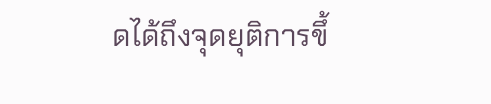ดได้ถึงจุดยุติการขึ้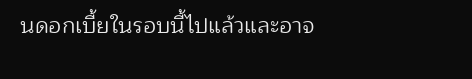นดอกเบี้ยในรอบนี้ไปแล้วและอาจ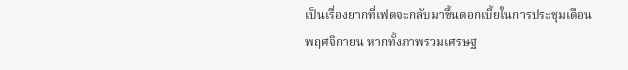เป็นเรื่องยากที่เฟดจะกลับมาขึ้นดอกเบี้ยในการประชุมเดือนพฤศจิกายน หากทั้งภาพรวมเศรษฐ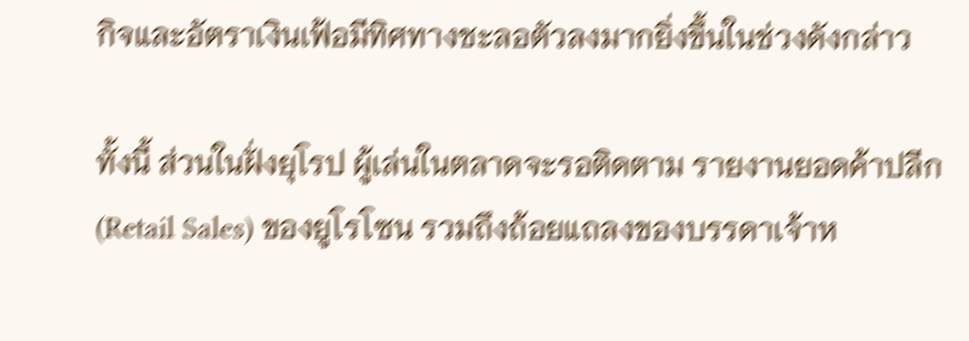กิจและอัตราเงินเฟ้อมีทิศทางชะลอตัวลงมากยิ่งขึ้นในช่วงดังกล่าว

ทั้งนี้ ส่วนในฝั่งยุโรป ผู้เล่นในตลาดจะรอติดตาม รายงานยอดค้าปลีก (Retail Sales) ของยูโรโซน รวมถึงถ้อยแถลงของบรรดาเจ้าห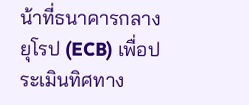น้าที่ธนาคารกลางยุโรป (ECB) เพื่อประเมินทิศทาง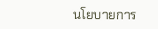นโยบายการ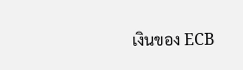เงินของ ECB